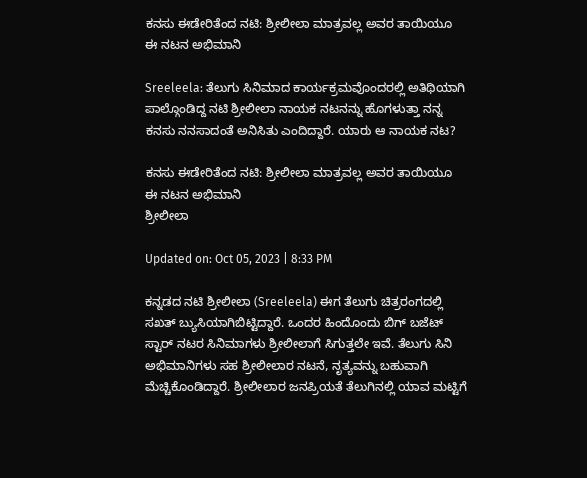ಕನಸು ಈಡೇರಿತೆಂದ ನಟಿ: ಶ್ರೀಲೀಲಾ ಮಾತ್ರವಲ್ಲ ಅವರ ತಾಯಿಯೂ ಈ ನಟನ ಅಭಿಮಾನಿ

Sreeleela: ತೆಲುಗು ಸಿನಿಮಾದ ಕಾರ್ಯಕ್ರಮವೊಂದರಲ್ಲಿ ಅತಿಥಿಯಾಗಿ ಪಾಲ್ಗೊಂಡಿದ್ದ ನಟಿ ಶ್ರೀಲೀಲಾ ನಾಯಕ ನಟನನ್ನು ಹೊಗಳುತ್ತಾ ನನ್ನ ಕನಸು ನನಸಾದಂತೆ ಅನಿಸಿತು ಎಂದಿದ್ದಾರೆ. ಯಾರು ಆ ನಾಯಕ ನಟ?

ಕನಸು ಈಡೇರಿತೆಂದ ನಟಿ: ಶ್ರೀಲೀಲಾ ಮಾತ್ರವಲ್ಲ ಅವರ ತಾಯಿಯೂ ಈ ನಟನ ಅಭಿಮಾನಿ
ಶ್ರೀಲೀಲಾ

Updated on: Oct 05, 2023 | 8:33 PM

ಕನ್ನಡದ ನಟಿ ಶ್ರೀಲೀಲಾ (Sreeleela) ಈಗ ತೆಲುಗು ಚಿತ್ರರಂಗದಲ್ಲಿ ಸಖತ್ ಬ್ಯುಸಿಯಾಗಿಬಿಟ್ಟಿದ್ದಾರೆ. ಒಂದರ ಹಿಂದೊಂದು ಬಿಗ್ ಬಜೆಟ್ ಸ್ಟಾರ್ ನಟರ ಸಿನಿಮಾಗಳು ಶ್ರೀಲೀಲಾಗೆ ಸಿಗುತ್ತಲೇ ಇವೆ. ತೆಲುಗು ಸಿನಿ ಅಭಿಮಾನಿಗಳು ಸಹ ಶ್ರೀಲೀಲಾರ ನಟನೆ, ನೃತ್ಯವನ್ನು ಬಹುವಾಗಿ ಮೆಚ್ಚಿಕೊಂಡಿದ್ದಾರೆ. ಶ್ರೀಲೀಲಾರ ಜನಪ್ರಿಯತೆ ತೆಲುಗಿನಲ್ಲಿ ಯಾವ ಮಟ್ಟಿಗೆ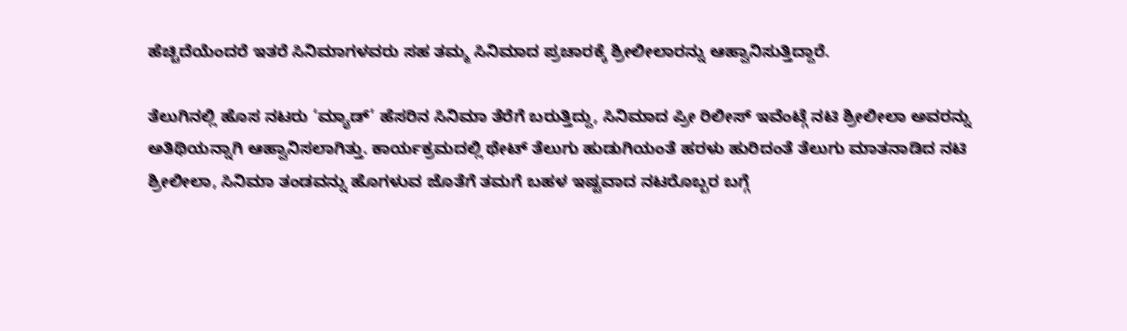ಹೆಚ್ಚಿದೆಯೆಂದರೆ ಇತರೆ ಸಿನಿಮಾಗಳವರು ಸಹ ತಮ್ಮ ಸಿನಿಮಾದ ಪ್ರಚಾರಕ್ಕೆ ಶ್ರೀಲೀಲಾರನ್ನು ಆಹ್ವಾನಿಸುತ್ತಿದ್ದಾರೆ.

ತೆಲುಗಿನಲ್ಲಿ ಹೊಸ ನಟರು ‘ಮ್ಯಾಡ್’ ಹೆಸರಿನ ಸಿನಿಮಾ ತೆರೆಗೆ ಬರುತ್ತಿದ್ದು, ಸಿನಿಮಾದ ಪ್ರೀ ರಿಲೀಸ್ ಇವೆಂಟ್ಗೆ ನಟಿ ಶ್ರೀಲೀಲಾ ಅವರನ್ನು ಅತಿಥಿಯನ್ನಾಗಿ ಆಹ್ವಾನಿಸಲಾಗಿತ್ತು. ಕಾರ್ಯಕ್ರಮದಲ್ಲಿ ಥೇಟ್ ತೆಲುಗು ಹುಡುಗಿಯಂತೆ ಹರಳು ಹುರಿದಂತೆ ತೆಲುಗು ಮಾತನಾಡಿದ ನಟಿ ಶ್ರೀಲೀಲಾ, ಸಿನಿಮಾ ತಂಡವನ್ನು ಹೊಗಳುವ ಜೊತೆಗೆ ತಮಗೆ ಬಹಳ ಇಷ್ಟವಾದ ನಟರೊಬ್ಬರ ಬಗ್ಗೆ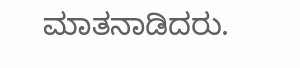ಮಾತನಾಡಿದರು.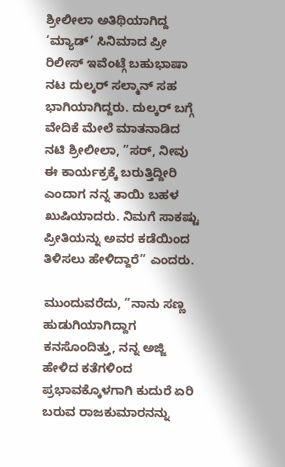ಶ್ರೀಲೀಲಾ ಅತಿಥಿಯಾಗಿದ್ದ ‘ಮ್ಯಾಡ್’ ಸಿನಿಮಾದ ಪ್ರೀ ರಿಲೀಸ್ ಇವೆಂಟ್ಗೆ ಬಹುಭಾಷಾ ನಟ ದುಲ್ಕರ್ ಸಲ್ಮಾನ್ ಸಹ ಭಾಗಿಯಾಗಿದ್ದರು. ದುಲ್ಕರ್ ಬಗ್ಗೆ ವೇದಿಕೆ ಮೇಲೆ ಮಾತನಾಡಿದ ನಟಿ ಶ್ರೀಲೀಲಾ, ”ಸರ್, ನೀವು ಈ ಕಾರ್ಯಕ್ರಕ್ಕೆ ಬರುತ್ತಿದ್ದೀರಿ ಎಂದಾಗ ನನ್ನ ತಾಯಿ ಬಹಳ ಖುಷಿಯಾದರು. ನಿಮಗೆ ಸಾಕಷ್ಟು ಪ್ರೀತಿಯನ್ನು ಅವರ ಕಡೆಯಿಂದ ತಿಳಿಸಲು ಹೇಳಿದ್ದಾರೆ” ಎಂದರು.

ಮುಂದುವರೆದು, ”ನಾನು ಸಣ್ಣ ಹುಡುಗಿಯಾಗಿದ್ದಾಗ ಕನಸೊಂದಿತ್ತು, ನನ್ನ ಅಜ್ಜಿ ಹೇಳಿದ ಕತೆಗಳಿಂದ ಪ್ರಭಾವಕ್ಕೊಳಗಾಗಿ ಕುದುರೆ ಏರಿ ಬರುವ ರಾಜಕುಮಾರನನ್ನು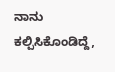ನಾನು ಕಲ್ಪಿಸಿಕೊಂಡಿದ್ದೆ,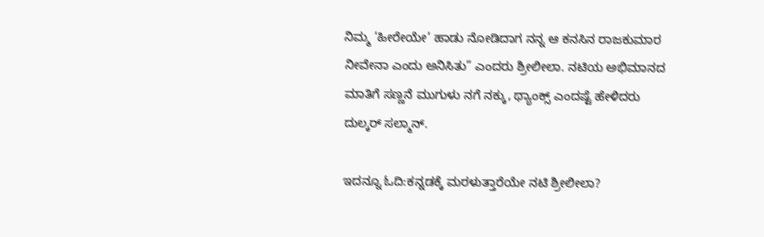ನಿಮ್ಮ ‘ಹೀರೇಯೇ’ ಹಾಡು ನೋಡಿದಾಗ ನನ್ನ ಆ ಕನಸಿನ ರಾಜಕುಮಾರ ನೀವೇನಾ ಎಂದು ಅನಿಸಿತು” ಎಂದರು ಶ್ರೀಲೀಲಾ. ನಟಿಯ ಅಭಿಮಾನದ ಮಾತಿಗೆ ಸಣ್ಣನೆ ಮುಗುಳು ನಗೆ ನಕ್ಕು, ಥ್ಯಾಂಕ್ಸ್ ಎಂದಷ್ಟೆ ಹೇಳಿದರು ದುಲ್ಕರ್ ಸಲ್ಮಾನ್.

ಇದನ್ನೂ ಓದಿ:ಕನ್ನಡಕ್ಕೆ ಮರಳುತ್ತಾರೆಯೇ ನಟಿ ಶ್ರೀಲೀಲಾ?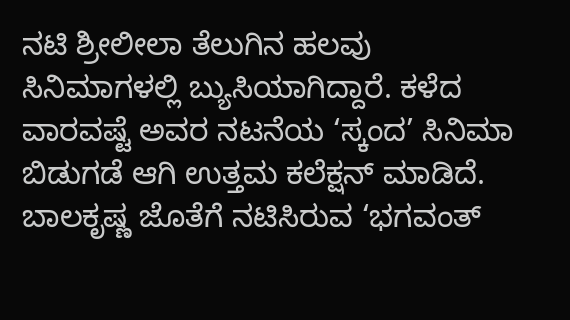ನಟಿ ಶ್ರೀಲೀಲಾ ತೆಲುಗಿನ ಹಲವು ಸಿನಿಮಾಗಳಲ್ಲಿ ಬ್ಯುಸಿಯಾಗಿದ್ದಾರೆ. ಕಳೆದ ವಾರವಷ್ಟೆ ಅವರ ನಟನೆಯ ‘ಸ್ಕಂದ’ ಸಿನಿಮಾ ಬಿಡುಗಡೆ ಆಗಿ ಉತ್ತಮ ಕಲೆಕ್ಷನ್ ಮಾಡಿದೆ. ಬಾಲಕೃಷ್ಣ ಜೊತೆಗೆ ನಟಿಸಿರುವ ‘ಭಗವಂತ್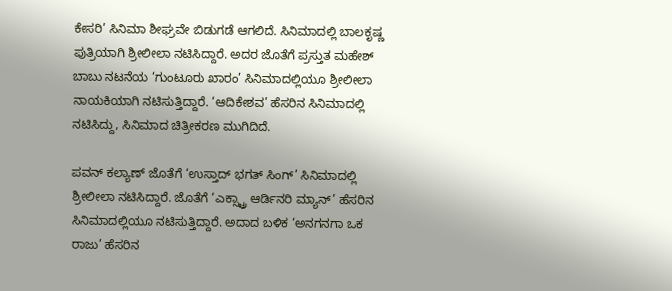ಕೇಸರಿ’ ಸಿನಿಮಾ ಶೀಘ್ರವೇ ಬಿಡುಗಡೆ ಆಗಲಿದೆ. ಸಿನಿಮಾದಲ್ಲಿ ಬಾಲಕೃಷ್ಣ ಪುತ್ರಿಯಾಗಿ ಶ್ರೀಲೀಲಾ ನಟಿಸಿದ್ದಾರೆ. ಅದರ ಜೊತೆಗೆ ಪ್ರಸ್ತುತ ಮಹೇಶ್ ಬಾಬು ನಟನೆಯ ‘ಗುಂಟೂರು ಖಾರಂ’ ಸಿನಿಮಾದಲ್ಲಿಯೂ ಶ್ರೀಲೀಲಾ ನಾಯಕಿಯಾಗಿ ನಟಿಸುತ್ತಿದ್ದಾರೆ. ‘ಆದಿಕೇಶವ’ ಹೆಸರಿನ ಸಿನಿಮಾದಲ್ಲಿ ನಟಿಸಿದ್ದು, ಸಿನಿಮಾದ ಚಿತ್ರೀಕರಣ ಮುಗಿದಿದೆ.

ಪವನ್ ಕಲ್ಯಾಣ್ ಜೊತೆಗೆ ‘ಉಸ್ತಾದ್ ಭಗತ್ ಸಿಂಗ್’ ಸಿನಿಮಾದಲ್ಲಿ ಶ್ರೀಲೀಲಾ ನಟಿಸಿದ್ದಾರೆ. ಜೊತೆಗೆ ‘ಎಕ್ಸ್ಟ್ರಾ ಆರ್ಡಿನರಿ ಮ್ಯಾನ್’ ಹೆಸರಿನ ಸಿನಿಮಾದಲ್ಲಿಯೂ ನಟಿಸುತ್ತಿದ್ದಾರೆ. ಅದಾದ ಬಳಿಕ ‘ಅನಗನಗಾ ಒಕ ರಾಜು’ ಹೆಸರಿನ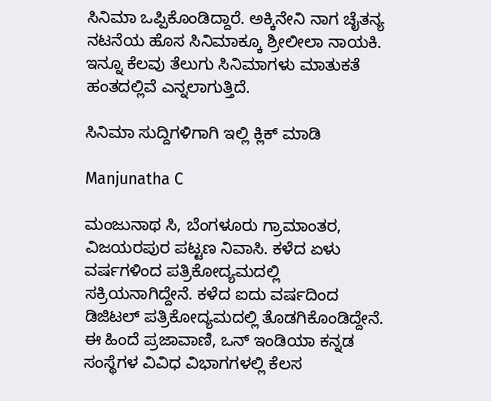ಸಿನಿಮಾ ಒಪ್ಪಿಕೊಂಡಿದ್ದಾರೆ. ಅಕ್ಕಿನೇನಿ ನಾಗ ಚೈತನ್ಯ ನಟನೆಯ ಹೊಸ ಸಿನಿಮಾಕ್ಕೂ ಶ್ರೀಲೀಲಾ ನಾಯಕಿ. ಇನ್ನೂ ಕೆಲವು ತೆಲುಗು ಸಿನಿಮಾಗಳು ಮಾತುಕತೆ ಹಂತದಲ್ಲಿವೆ ಎನ್ನಲಾಗುತ್ತಿದೆ.

ಸಿನಿಮಾ ಸುದ್ದಿಗಳಿಗಾಗಿ ಇಲ್ಲಿ ಕ್ಲಿಕ್ ಮಾಡಿ

Manjunatha C

ಮಂಜುನಾಥ ಸಿ, ಬೆಂಗಳೂರು ಗ್ರಾಮಾಂತರ, ವಿಜಯರಪುರ ಪಟ್ಟಣ ನಿವಾಸಿ. ಕಳೆದ ಏಳು ವರ್ಷಗಳಿಂದ ಪತ್ರಿಕೋದ್ಯಮದಲ್ಲಿ ಸಕ್ರಿಯನಾಗಿದ್ದೇನೆ. ಕಳೆದ ಐದು ವರ್ಷದಿಂದ ಡಿಜಿಟಲ್ ಪತ್ರಿಕೋದ್ಯಮದಲ್ಲಿ ತೊಡಗಿಕೊಂಡಿದ್ದೇನೆ. ಈ ಹಿಂದೆ ಪ್ರಜಾವಾಣಿ, ಒನ್ ಇಂಡಿಯಾ ಕನ್ನಡ ಸಂಸ್ಥೆಗಳ ವಿವಿಧ ವಿಭಾಗಗಳಲ್ಲಿ ಕೆಲಸ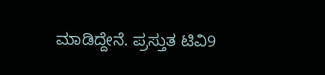ಮಾಡಿದ್ದೇನೆ. ಪ್ರಸ್ತುತ ಟಿವಿ9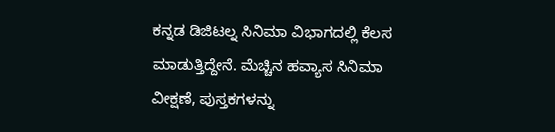ಕನ್ನಡ ಡಿಜಿಟಲ್ನ ಸಿನಿಮಾ ವಿಭಾಗದಲ್ಲಿ ಕೆಲಸ ಮಾಡುತ್ತಿದ್ದೇನೆ. ಮೆಚ್ಚಿನ ಹವ್ಯಾಸ ಸಿನಿಮಾ ವೀಕ್ಷಣೆ, ಪುಸ್ತಕಗಳನ್ನು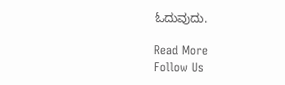ಓದುವುದು.

Read More
Follow Us